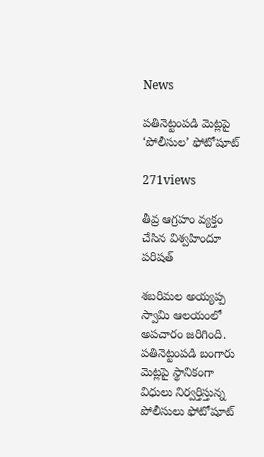News

ప‌తినెట్టంప‌డి మెట్ల‌పై ‘పోలీసుల’ ఫోటోషూట్‌

271views

తీవ్ర ఆగ్రహం వ్యక్తం చేసిన విశ్వహిందూ పరిషత్

శ‌బ‌రిమ‌ల అయ్య‌ప్ప స్వామి ఆల‌యంలో అపచారం జరిగింది. ప‌తినెట్టంప‌డి బంగారు మెట్ల‌పై స్థానికంగా విధులు నిర్వ‌ర్తిస్తున్న పోలీసులు ఫోటోషూట్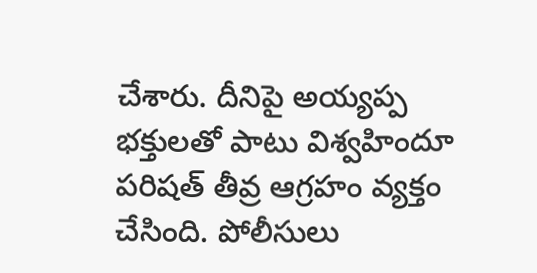చేశారు. దీనిపై అయ్యప్ప భక్తులతో పాటు విశ్వహిందూ పరిషత్ తీవ్ర ఆగ్రహం వ్యక్తం చేసింది. పోలీసులు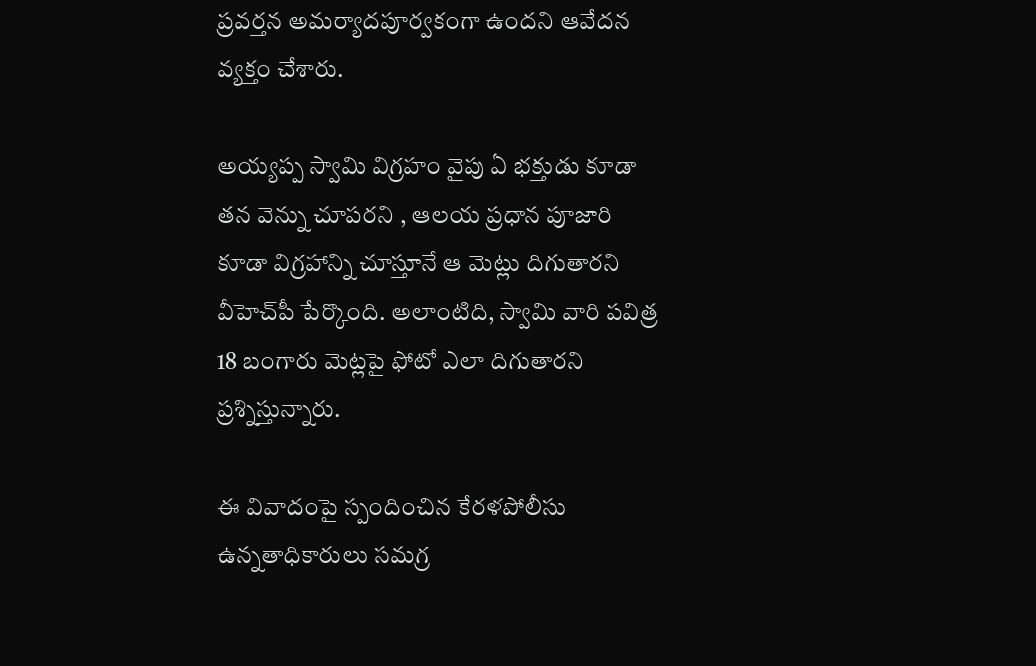ప్ర‌వ‌ర్త‌న అమ‌ర్యాద‌పూర్వ‌కంగా ఉందని ఆవేదన వ్యక్తం చేశారు.

అయ్య‌ప్ప స్వామి విగ్ర‌హం వైపు ఏ భ‌క్తుడు కూడా త‌న వెన్ను చూప‌ర‌ని , ఆల‌య ప్ర‌ధాన పూజారి కూడా విగ్ర‌హాన్ని చూస్తూనే ఆ మెట్లు దిగుతార‌ని వీహెచ్‌పీ పేర్కొంది. అలాంటిది, స్వామి వారి పవిత్ర 18 బంగారు మెట్ల‌పై ఫోటో ఎలా దిగుతారని ప్రశ్నిస్తున్నారు.

ఈ వివాదంపై స్పందించిన కేరళపోలీసు ఉన్నతాధికారులు సమగ్ర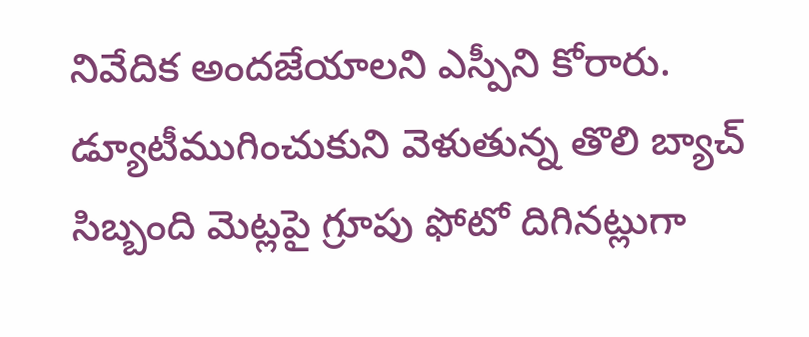నివేదిక అందజేయాలని ఎస్పీని కోరారు. డ్యూటీముగించుకుని వెళుతున్న తొలి బ్యాచ్ సిబ్బంది మెట్ల‌పై గ్రూపు ఫోటో దిగినట్లుగా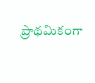ప్రాథమికంగా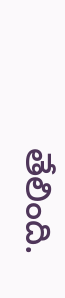తేలింది.